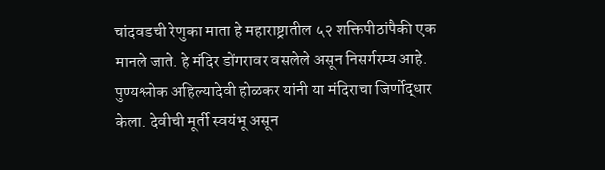चांदवडची रेणुका माता हे महाराष्ट्रातील ५२ शक्तिपीठांपैकी एक मानले जाते. हे मंदिर डोंगरावर वसलेले असून निसर्गरम्य आहे. पुण्यश्लोक अहिल्यादेवी होळकर यांनी या मंदिराचा जिर्णोद्धार केला. देवीची मूर्ती स्वयंभू असून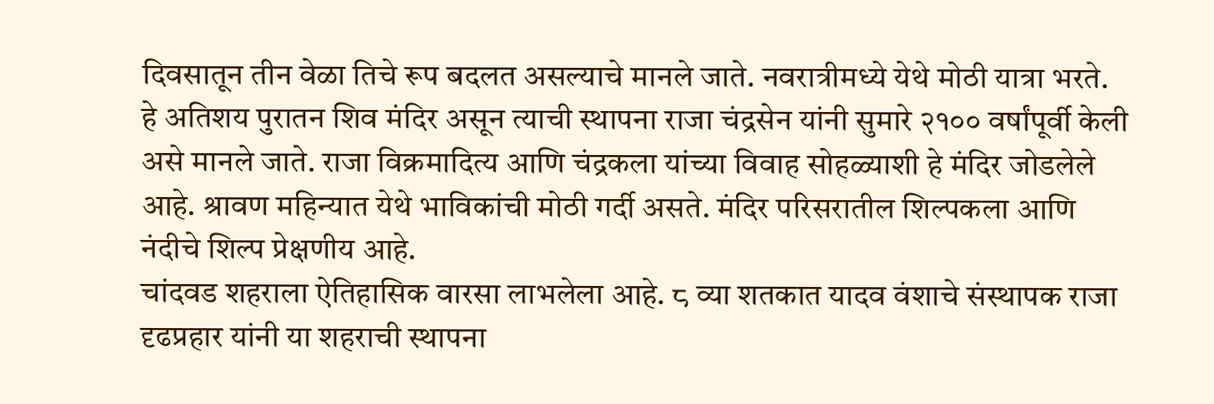दिवसातून तीन वेळा तिचे रूप बदलत असल्याचे मानले जाते. नवरात्रीमध्ये येथे मोठी यात्रा भरते.
हे अतिशय पुरातन शिव मंदिर असून त्याची स्थापना राजा चंद्रसेन यांनी सुमारे २१०० वर्षांपूर्वी केली असे मानले जाते. राजा विक्रमादित्य आणि चंद्रकला यांच्या विवाह सोहळ्याशी हे मंदिर जोडलेले आहे. श्रावण महिन्यात येथे भाविकांची मोठी गर्दी असते. मंदिर परिसरातील शिल्पकला आणि नंदीचे शिल्प प्रेक्षणीय आहे.
चांदवड शहराला ऐतिहासिक वारसा लाभलेला आहे. ८ व्या शतकात यादव वंशाचे संस्थापक राजा दृढप्रहार यांनी या शहराची स्थापना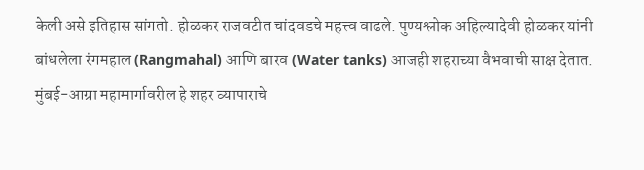केली असे इतिहास सांगतो. होळकर राजवटीत चांदवडचे महत्त्व वाढले. पुण्यश्लोक अहिल्यादेवी होळकर यांनी बांधलेला रंगमहाल (Rangmahal) आणि बारव (Water tanks) आजही शहराच्या वैभवाची साक्ष देतात. मुंबई-आग्रा महामार्गावरील हे शहर व्यापाराचे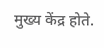मुख्य केंद्र होते.